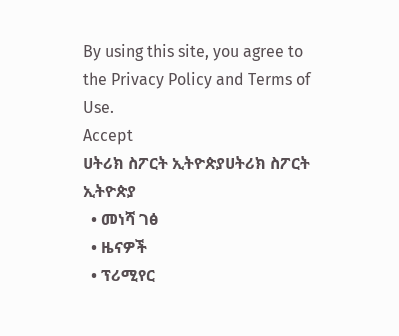By using this site, you agree to the Privacy Policy and Terms of Use.
Accept
ሀትሪክ ስፖርት ኢትዮጵያሀትሪክ ስፖርት ኢትዮጵያ
  • መነሻ ገፅ
  • ዜናዎች
  • ፕሪሚየር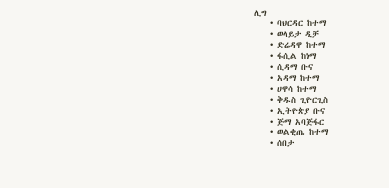ሊግ
    • ባህርዳር ከተማ
    • ወላይታ ዲቻ
    • ድሬዳዋ ከተማ
    • ፋሲል ከነማ
    • ሲዳማ ቡና
    • አዳማ ከተማ
    • ሀዋሳ ከተማ
    • ቅዱስ ጊዮርጊስ
    • ኢትዮጵያ ቡና
    • ጅማ አባጅፋር
    • ወልቂጤ ከተማ
    • ሰበታ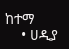ከተማ
    • ሀዲያ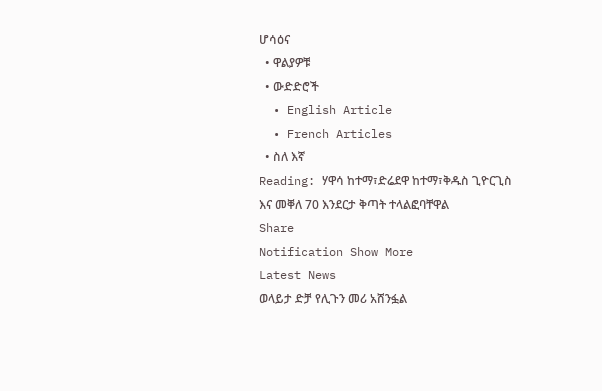ሆሳዕና
  • ዋልያዎቹ
  • ውድድሮች
  • English Article
  • French Articles
  • ስለ እኛ
Reading: ሃዋሳ ከተማ፣ድሬደዋ ከተማ፣ቅዱስ ጊዮርጊስ እና መቐለ 70 እንደርታ ቅጣት ተላልፎባቸዋል
Share
Notification Show More
Latest News
ወላይታ ድቻ የሊጉን መሪ አሸንፏል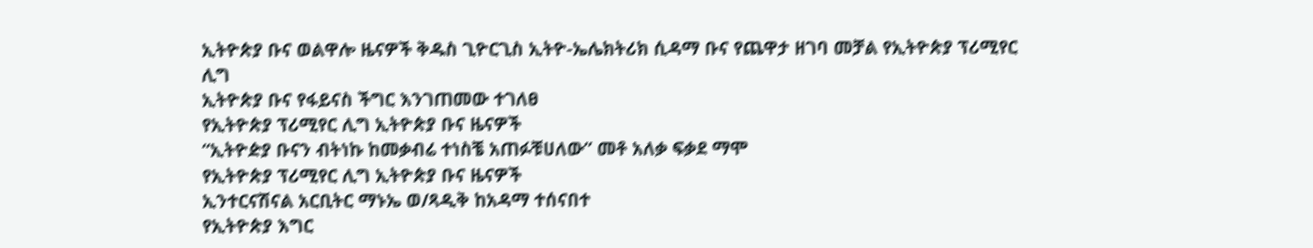ኢትዮጵያ ቡና ወልዋሎ ዜናዎች ቅዱስ ጊዮርጊስ ኢትዮ-ኤሌክትሪክ ሲዳማ ቡና የጨዋታ ዘገባ መቻል የኢትዮጵያ ፕሪሚየር ሊግ
ኢትዮጵያ ቡና የፋይናስ ችግር እንገጠመው ተገለፀ
የኢትዮጵያ ፕሪሚየር ሊግ ኢትዮጵያ ቡና ዜናዎች
“ኢትዮዽያ ቡናን ብትነኩ ከመቃብሬ ተነስቼ አጠፉቹሀለው” መቶ አለቃ ፍቃደ ማሞ
የኢትዮጵያ ፕሪሚየር ሊግ ኢትዮጵያ ቡና ዜናዎች
ኢንተርናሽናል አርቢትር ማኑኤ ወ/ጻዲቅ ከአዳማ ተሰናበተ
የኢትዮጵያ እግር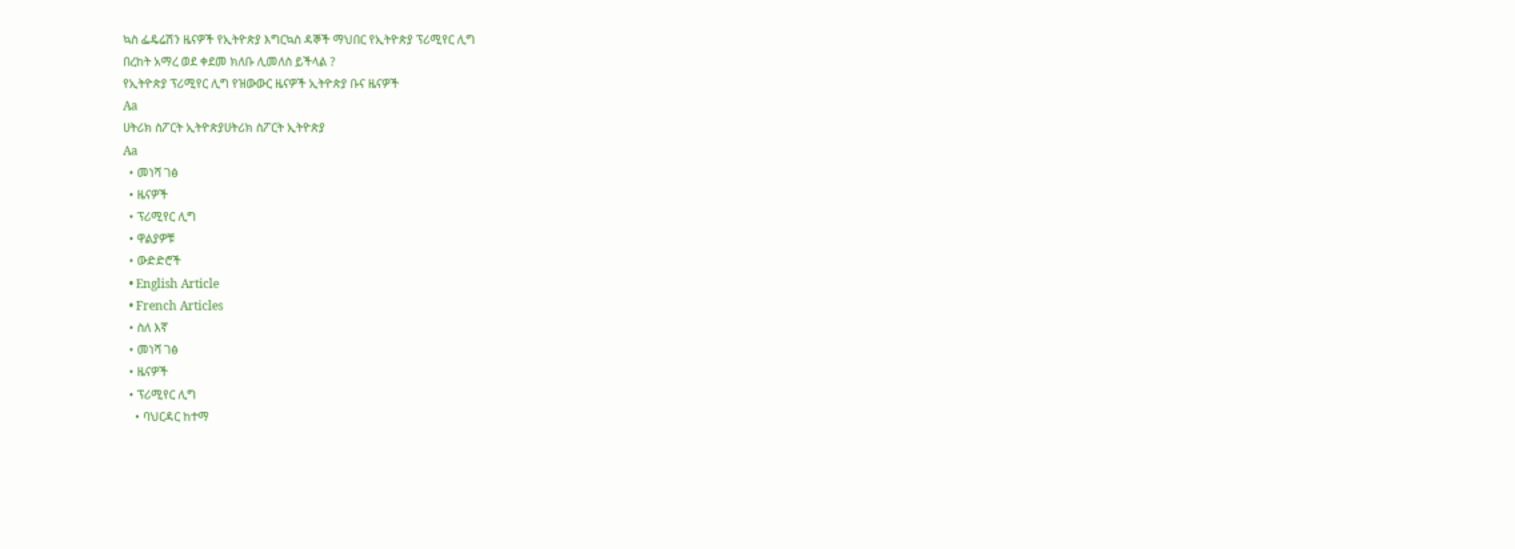ኳስ ፌዴሬሽን ዜናዎች የኢትዮጵያ እግርኳስ ዳኞች ማህበር የኢትዮጵያ ፕሪሚየር ሊግ
በረከት አማረ ወደ ቀደመ ክለቡ ሊመለስ ይችላል ?
የኢትዮጵያ ፕሪሚየር ሊግ የዝውውር ዜናዎች ኢትዮጵያ ቡና ዜናዎች
Aa
ሀትሪክ ስፖርት ኢትዮጵያሀትሪክ ስፖርት ኢትዮጵያ
Aa
  • መነሻ ገፅ
  • ዜናዎች
  • ፕሪሚየር ሊግ
  • ዋልያዎቹ
  • ውድድሮች
  • English Article
  • French Articles
  • ስለ እኛ
  • መነሻ ገፅ
  • ዜናዎች
  • ፕሪሚየር ሊግ
    • ባህርዳር ከተማ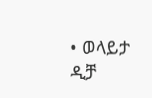• ወላይታ ዲቻ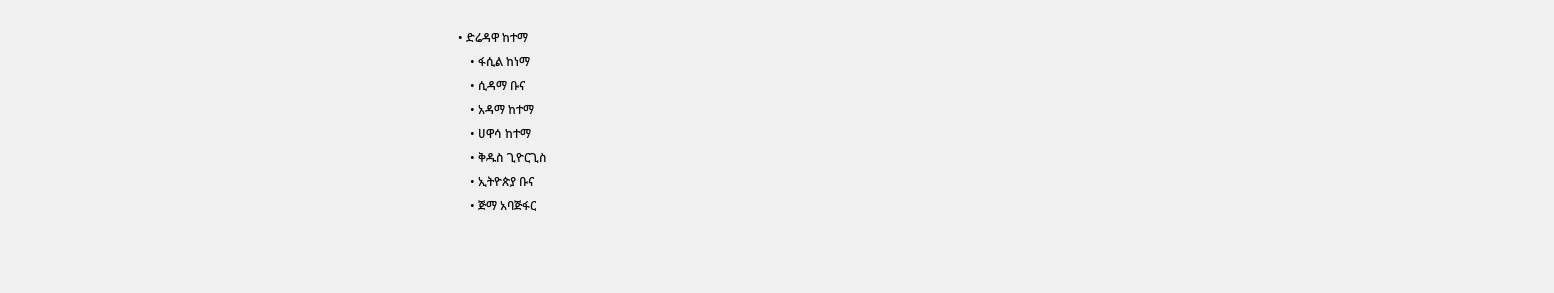• ድሬዳዋ ከተማ
    • ፋሲል ከነማ
    • ሲዳማ ቡና
    • አዳማ ከተማ
    • ሀዋሳ ከተማ
    • ቅዱስ ጊዮርጊስ
    • ኢትዮጵያ ቡና
    • ጅማ አባጅፋር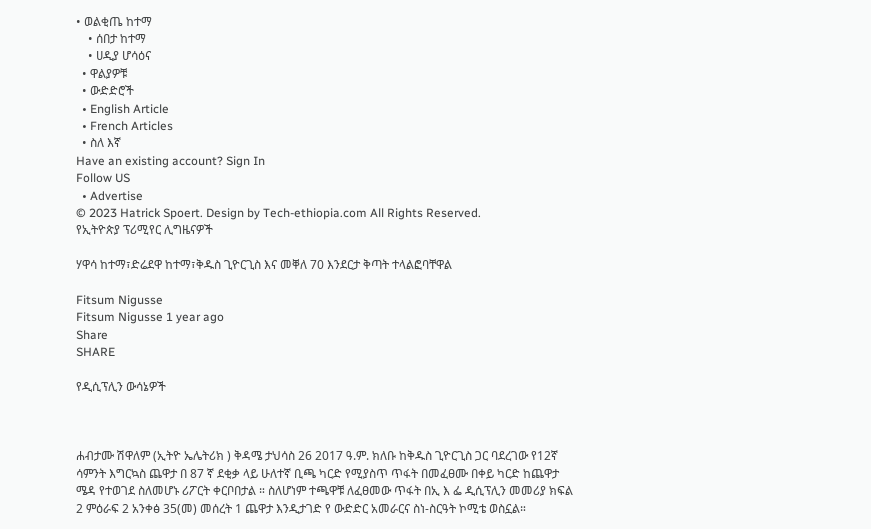• ወልቂጤ ከተማ
    • ሰበታ ከተማ
    • ሀዲያ ሆሳዕና
  • ዋልያዎቹ
  • ውድድሮች
  • English Article
  • French Articles
  • ስለ እኛ
Have an existing account? Sign In
Follow US
  • Advertise
© 2023 Hatrick Spoert. Design by Tech-ethiopia.com All Rights Reserved.
የኢትዮጵያ ፕሪሚየር ሊግዜናዎች

ሃዋሳ ከተማ፣ድሬደዋ ከተማ፣ቅዱስ ጊዮርጊስ እና መቐለ 70 እንደርታ ቅጣት ተላልፎባቸዋል

Fitsum Nigusse
Fitsum Nigusse 1 year ago
Share
SHARE

የዲሲፕሊን ውሳኔዎች



ሐብታሙ ሽዋለም (ኢትዮ ኤሌትሪክ ) ቅዳሜ ታህሳስ 26 2017 ዓ.ም. ክለቡ ከቅዱስ ጊዮርጊስ ጋር ባደረገው የ12ኛ ሳምንት እግርኳስ ጨዋታ በ 87 ኛ ደቂቃ ላይ ሁለተኛ ቢጫ ካርድ የሚያስጥ ጥፋት በመፈፀሙ በቀይ ካርድ ከጨዋታ ሜዳ የተወገደ ስለመሆኑ ሪፖርት ቀርቦበታል ። ስለሆነም ተጫዋቹ ለፈፀመው ጥፋት በኢ እ ፌ ዲሲፕሊን መመሪያ ክፍል 2 ምዕራፍ 2 አንቀፅ 35(መ) መሰረት 1 ጨዋታ እንዲታገድ የ ውድድር አመራርና ስነ-ስርዓት ኮሚቴ ወስኗል።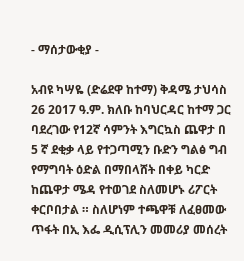- ማሰታውቂያ -

አብዩ ካሣዬ (ድሬደዋ ከተማ) ቅዳሜ ታህሳስ 26 2017 ዓ.ም. ክለቡ ከባህርዳር ከተማ ጋር ባደረገው የ12ኛ ሳምንት እግርኳስ ጨዋታ በ 5 ኛ ደቂቃ ላይ የተጋጣሚን ቡድን ግልፅ ግብ የማግባት ዕድል በማበላሸት በቀይ ካርድ ከጨዋታ ሜዳ የተወገደ ስለመሆኑ ሪፖርት ቀርቦበታል ። ስለሆነም ተጫዋቹ ለፈፀመው ጥፋት በኢ እፌ ዲሲፕሊን መመሪያ መሰረት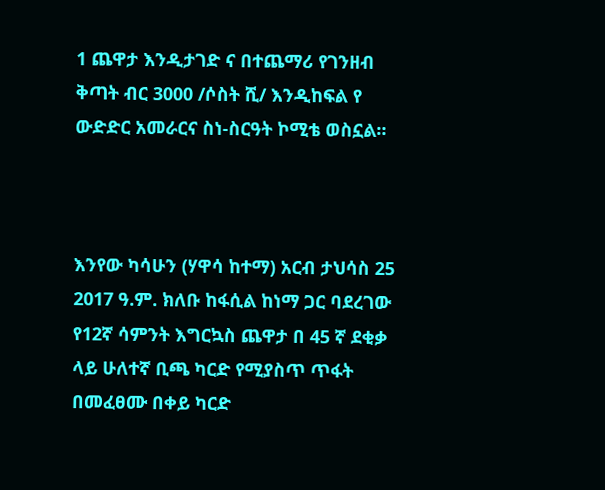1 ጨዋታ እንዲታገድ ና በተጨማሪ የገንዘብ ቅጣት ብር 3000 /ሶስት ሺ/ እንዲከፍል የ ውድድር አመራርና ስነ-ስርዓት ኮሚቴ ወስኗል።



እንየው ካሳሁን (ሃዋሳ ከተማ) አርብ ታህሳስ 25 2017 ዓ.ም. ክለቡ ከፋሲል ከነማ ጋር ባደረገው የ12ኛ ሳምንት እግርኳስ ጨዋታ በ 45 ኛ ደቂቃ ላይ ሁለተኛ ቢጫ ካርድ የሚያስጥ ጥፋት በመፈፀሙ በቀይ ካርድ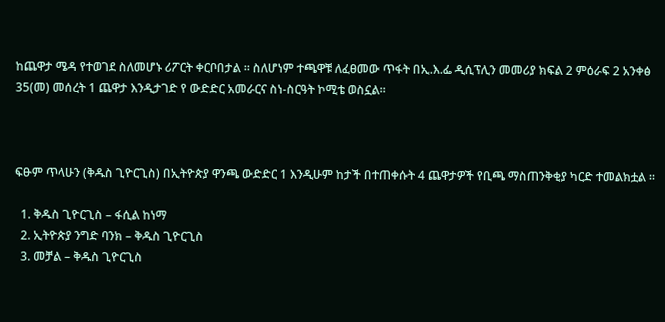ከጨዋታ ሜዳ የተወገደ ስለመሆኑ ሪፖርት ቀርቦበታል ። ስለሆነም ተጫዋቹ ለፈፀመው ጥፋት በኢ.እ.ፌ ዲሲፕሊን መመሪያ ክፍል 2 ምዕራፍ 2 አንቀፅ 35(መ) መሰረት 1 ጨዋታ እንዲታገድ የ ውድድር አመራርና ስነ-ስርዓት ኮሚቴ ወስኗል።



ፍፁም ጥላሁን (ቅዱስ ጊዮርጊስ) በኢትዮጵያ ዋንጫ ውድድር 1 እንዲሁም ከታች በተጠቀሱት 4 ጨዋታዎች የቢጫ ማስጠንቅቂያ ካርድ ተመልክቷል ።

  1. ቅዱስ ጊዮርጊስ – ፋሲል ከነማ
  2. ኢትዮጵያ ንግድ ባንክ – ቅዱስ ጊዮርጊስ
  3. መቻል – ቅዱስ ጊዮርጊስ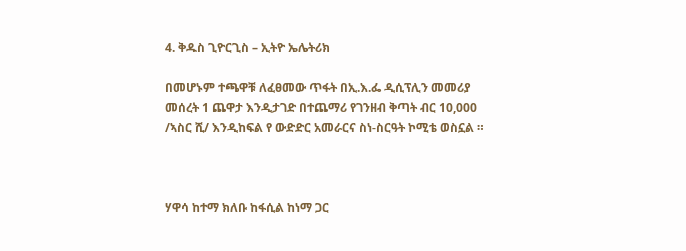4. ቅዱስ ጊዮርጊስ – ኢትዮ ኤሌትሪክ

በመሆኑም ተጫዋቹ ለፈፀመው ጥፋት በኢ.እ.ፌ ዲሲፕሊን መመሪያ መሰረት 1 ጨዋታ እንዲታገድ በተጨማሪ የገንዘብ ቅጣት ብር 10,000 /ኣስር ሺ/ እንዲከፍል የ ውድድር አመራርና ስነ-ስርዓት ኮሚቴ ወስኗል ።



ሃዋሳ ከተማ ክለቡ ከፋሲል ከነማ ጋር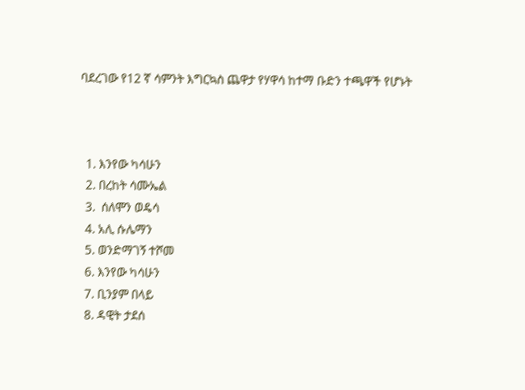ባደረገው የ12 ኛ ሳምንት እግርኳስ ጨዋታ የሃዋሳ ከተማ ቡድን ተጫዋች የሆኑት



  1. እንየው ካሳሁን
  2. በረከት ሳሙኤል
  3.  ሰለሞን ወዴሳ
  4. አሊ ሱሌማን
  5. ወንድማገኝ ተሾመ
  6. እንየው ካሳሁን
  7. ቢንያም በላይ
  8. ዳዊት ታደሰ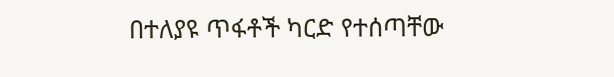በተለያዩ ጥፋቶች ካርድ የተሰጣቸው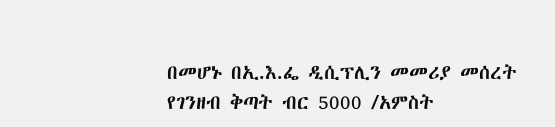በመሆኑ በኢ.እ.ፌ ዲሲፕሊን መመሪያ መሰረት የገንዘብ ቅጣት ብር 5000 /አምስት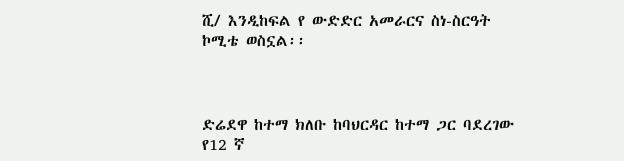ሺ/ እንዲከፍል የ ውድድር አመራርና ስነ-ስርዓት ኮሚቴ ወስኗል፡፡



ድሬደዋ ከተማ ክለቡ ከባህርዳር ከተማ ጋር ባደረገው የ12 ኛ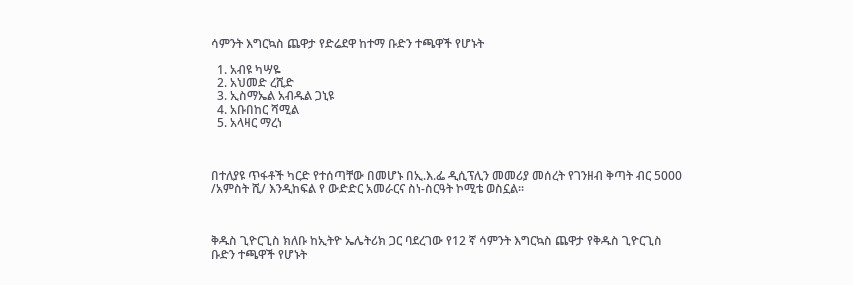ሳምንት እግርኳስ ጨዋታ የድሬደዋ ከተማ ቡድን ተጫዋች የሆኑት

  1. አብዩ ካሣዬ
  2. አህመድ ረሺድ
  3. ኢስማኤል አብዱል ጋኒዩ
  4. አቡበከር ሻሚል
  5. አላዛር ማረነ



በተለያዩ ጥፋቶች ካርድ የተሰጣቸው በመሆኑ በኢ.እ.ፌ ዲሲፕሊን መመሪያ መሰረት የገንዘብ ቅጣት ብር 5000 /አምስት ሺ/ እንዲከፍል የ ውድድር አመራርና ስነ-ስርዓት ኮሚቴ ወስኗል፡፡



ቅዱስ ጊዮርጊስ ክለቡ ከኢትዮ ኤሌትሪክ ጋር ባደረገው የ12 ኛ ሳምንት እግርኳስ ጨዋታ የቅዱስ ጊዮርጊስ ቡድን ተጫዋች የሆኑት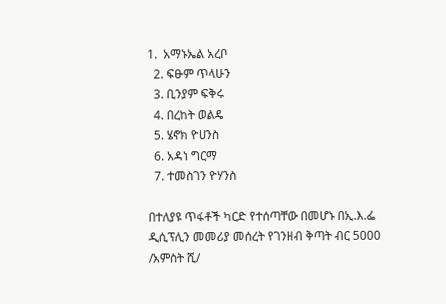1.  አማኑኤል አረቦ
  2. ፍፁም ጥላሁን
  3. ቢንያም ፍቅሩ
  4. በረከት ወልዴ
  5. ሄኖክ ዮሀንስ
  6. አዳነ ግርማ
  7. ተመስገን ዮሃንስ

በተለያዩ ጥፋቶች ካርድ የተሰጣቸው በመሆኑ በኢ.እ.ፌ ዲሲፕሊን መመሪያ መሰረት የገንዘብ ቅጣት ብር 5000 /አምስት ሺ/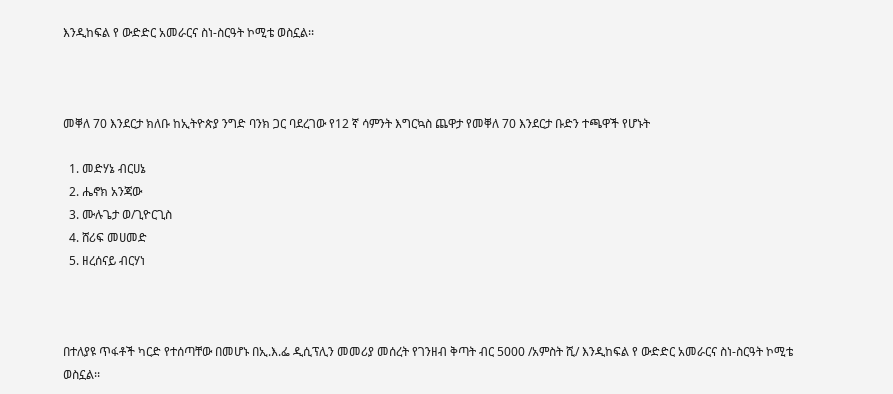እንዲከፍል የ ውድድር አመራርና ስነ-ስርዓት ኮሚቴ ወስኗል፡፡



መቐለ 70 እንደርታ ክለቡ ከኢትዮጵያ ንግድ ባንክ ጋር ባደረገው የ12 ኛ ሳምንት እግርኳስ ጨዋታ የመቐለ 70 እንደርታ ቡድን ተጫዋች የሆኑት

  1. መድሃኔ ብርሀኔ
  2. ሔኖክ አንጃው
  3. ሙሉጌታ ወ/ጊዮርጊስ
  4. ሸሪፍ መሀመድ
  5. ዘረሰናይ ብርሃነ



በተለያዩ ጥፋቶች ካርድ የተሰጣቸው በመሆኑ በኢ.እ.ፌ ዲሲፕሊን መመሪያ መሰረት የገንዘብ ቅጣት ብር 5000 /አምስት ሺ/ እንዲከፍል የ ውድድር አመራርና ስነ-ስርዓት ኮሚቴ ወስኗል፡፡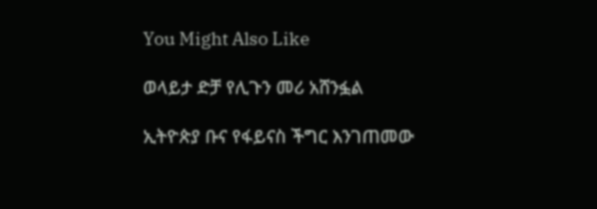You Might Also Like

ወላይታ ድቻ የሊጉን መሪ አሸንፏል

ኢትዮጵያ ቡና የፋይናስ ችግር እንገጠመው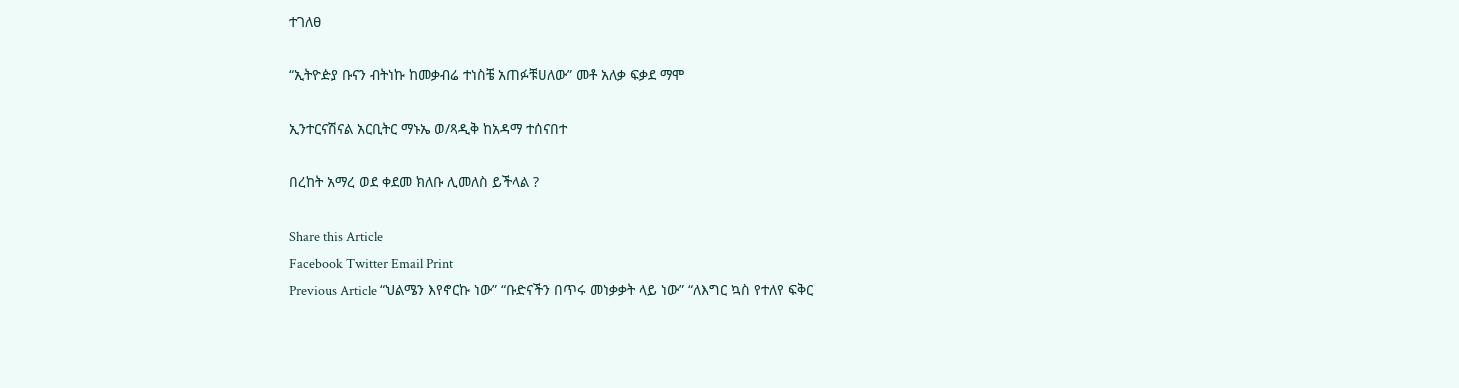ተገለፀ

“ኢትዮዽያ ቡናን ብትነኩ ከመቃብሬ ተነስቼ አጠፉቹሀለው” መቶ አለቃ ፍቃደ ማሞ

ኢንተርናሽናል አርቢትር ማኑኤ ወ/ጻዲቅ ከአዳማ ተሰናበተ

በረከት አማረ ወደ ቀደመ ክለቡ ሊመለስ ይችላል ?

Share this Article
Facebook Twitter Email Print
Previous Article “ህልሜን እየኖርኩ ነው” “ቡድናችን በጥሩ መነቃቃት ላይ ነው” “ለእግር ኳስ የተለየ ፍቅር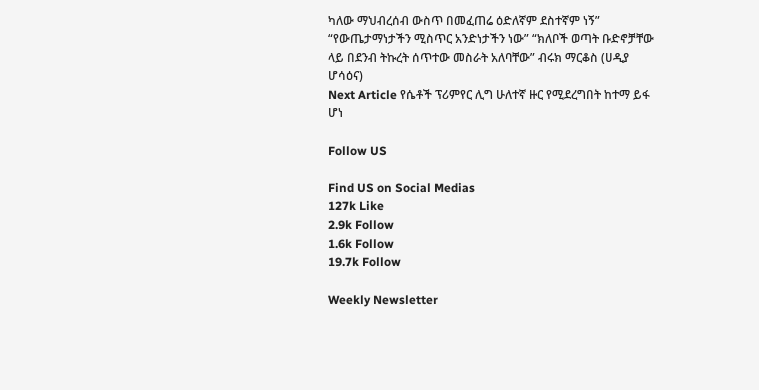ካለው ማህብረሰብ ውስጥ በመፈጠሬ ዕድለኛም ደስተኛም ነኝ” “የውጤታማነታችን ሚስጥር አንድነታችን ነው” “ክለቦች ወጣት ቡድኖቻቸው ላይ በደንብ ትኩረት ሰጥተው መስራት አለባቸው” ብሩክ ማርቆስ (ሀዲያ ሆሳዕና)
Next Article የሴቶች ፕሪምየር ሊግ ሁለተኛ ዙር የሚደረግበት ከተማ ይፋ ሆነ

Follow US

Find US on Social Medias
127k Like
2.9k Follow
1.6k Follow
19.7k Follow

Weekly Newsletter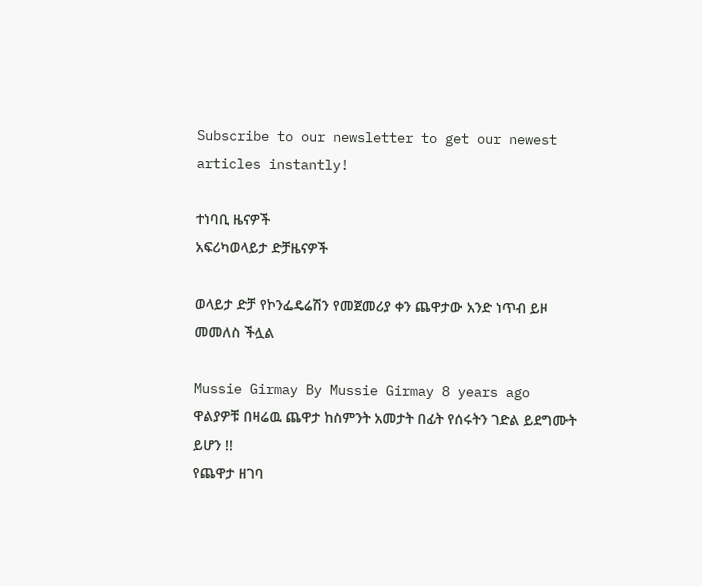Subscribe to our newsletter to get our newest articles instantly!

ተነባቢ ዜናዎች
አፍሪካወላይታ ድቻዜናዎች

ወላይታ ድቻ የኮንፌዴሬሽን የመጀመሪያ ቀን ጨዋታው አንድ ነጥብ ይዞ መመለስ ችሏል

Mussie Girmay By Mussie Girmay 8 years ago
ዋልያዎቹ በዛሬዉ ጨዋታ ከስምንት አመታት በፊት የሰሩትን ገድል ይደግሙት ይሆን !!
የጨዋታ ዘገባ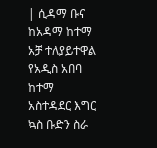| ሲዳማ ቡና ከአዳማ ከተማ አቻ ተለያይተዋል
የአዲስ አበባ ከተማ አስተዳደር እግር ኳስ ቡድን ስራ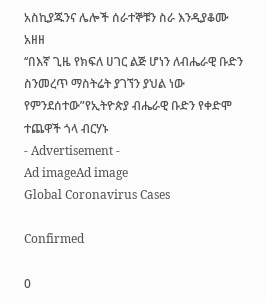አስኪያጁንና ሌሎች ሰራተኞቹን ስራ እንዲያቆሙ አዘዘ
‘‘በእኛ ጊዜ የክፍለ ሀገር ልጅ ሆነን ለብሔራዊ ቡድን ስንመረጥ ማስትሬት ያገኘን ያህል ነው የምንደሰተው”የኢትዮጵያ ብሔራዊ ቡድን የቀድሞ ተጨዋች ጎላ ብርሃኑ
- Advertisement -
Ad imageAd image
Global Coronavirus Cases

Confirmed

0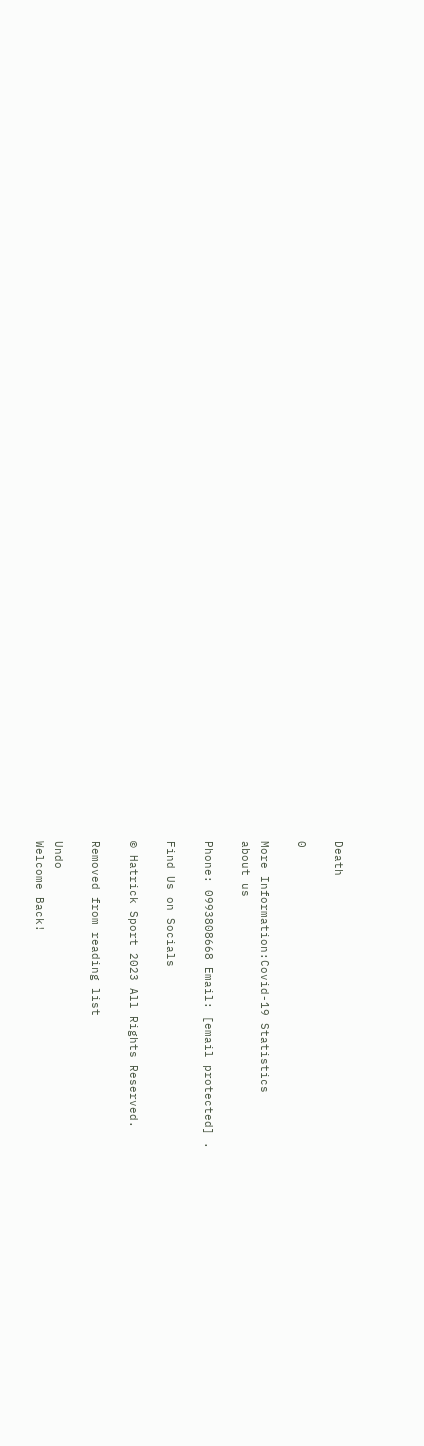Death

0

More Information:Covid-19 Statistics
about us

Phone: 0993808668 Email: [email protected] .

Find Us on Socials

© Hatrick Sport 2023 All Rights Reserved.

Removed from reading list

Undo
Welcome Back!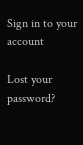Sign in to your account

Lost your password?